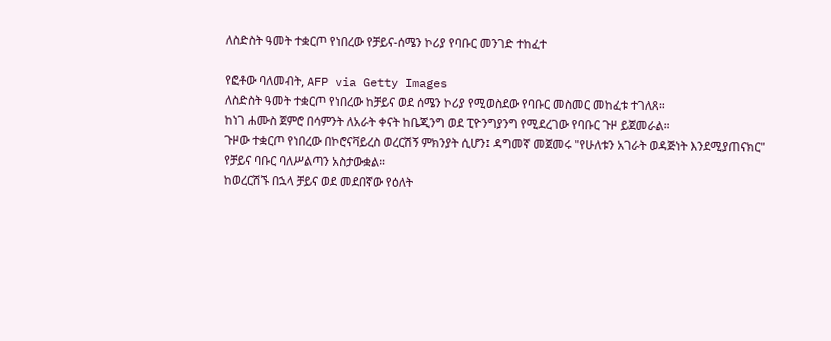ለስድስት ዓመት ተቋርጦ የነበረው የቻይና-ሰሜን ኮሪያ የባቡር መንገድ ተከፈተ

የፎቶው ባለመብት, AFP via Getty Images
ለስድስት ዓመት ተቋርጦ የነበረው ከቻይና ወደ ሰሜን ኮሪያ የሚወስደው የባቡር መስመር መከፈቱ ተገለጸ።
ከነገ ሐሙስ ጀምሮ በሳምንት ለአራት ቀናት ከቤጂንግ ወደ ፒዮንግያንግ የሚደረገው የባቡር ጉዞ ይጀመራል።
ጉዞው ተቋርጦ የነበረው በኮሮናቫይረስ ወረርሽኝ ምክንያት ሲሆን፤ ዳግመኛ መጀመሩ "የሁለቱን አገራት ወዳጅነት እንደሚያጠናክር" የቻይና ባቡር ባለሥልጣን አስታውቋል።
ከወረርሽኙ በኋላ ቻይና ወደ መደበኛው የዕለት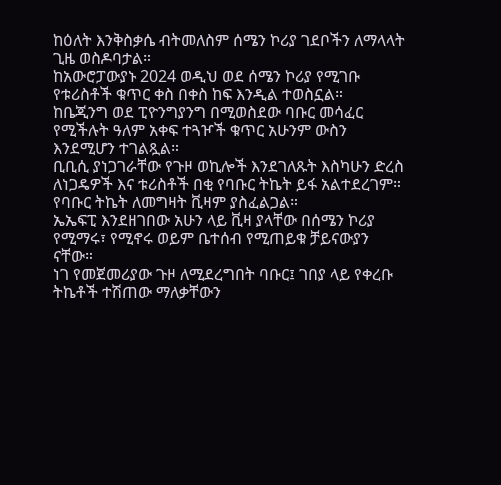ከዕለት እንቅስቃሴ ብትመለስም ሰሜን ኮሪያ ገደቦችን ለማላላት ጊዜ ወስዶባታል።
ከአውሮፓውያኑ 2024 ወዲህ ወደ ሰሜን ኮሪያ የሚገቡ የቱሪስቶች ቁጥር ቀስ በቀስ ከፍ እንዲል ተወስኗል።
ከቤጂንግ ወደ ፒዮንግያንግ በሚወስደው ባቡር መሳፈር የሚችሉት ዓለም አቀፍ ተጓዦች ቁጥር አሁንም ውስን እንደሚሆን ተገልጿል።
ቢቢሲ ያነጋገራቸው የጉዞ ወኪሎች እንደገለጹት እስካሁን ድረስ ለነጋዴዎች እና ቱሪስቶች በቂ የባቡር ትኬት ይፋ አልተደረገም። የባቡር ትኬት ለመግዛት ቪዛም ያስፈልጋል።
ኤኤፍፒ እንደዘገበው አሁን ላይ ቪዛ ያላቸው በሰሜን ኮሪያ የሚማሩ፣ የሚኖሩ ወይም ቤተሰብ የሚጠይቁ ቻይናውያን ናቸው።
ነገ የመጀመሪያው ጉዞ ለሚደረግበት ባቡር፤ ገበያ ላይ የቀረቡ ትኬቶች ተሽጠው ማለቃቸውን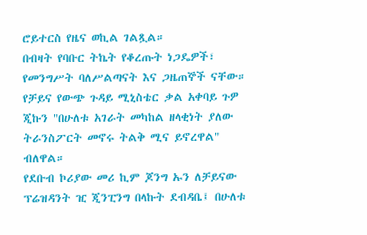ሮይተርስ የዜና ወኪል ገልጿል።
በብዛት የባቡር ትኬት የቆረጡት ነጋዴዎች፣ የመንግሥት ባለሥልጣናት እና ጋዜጠኞች ናቸው።
የቻይና የውጭ ጉዳይ ሚኒስቴር ቃል አቀባይ ጉዎ ጂኩን "በሁለቱ አገራት መካከል ዘላቂነት ያለው ትራንስፖርት መኖሩ ትልቅ ሚና ይኖረዋል" ብለዋል።
የደቡብ ኮሪያው መሪ ኪም ጆንግ ኡን ለቻይናው ፕሬዝዳንት ዢ ጂንፒንግ በላኩት ደብዳቤ፤ በሁለቱ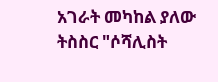አገራት መካከል ያለው ትስስር "ሶሻሊስት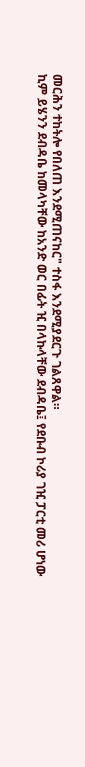መርሕን ተከትሎ የበለጠ እንደሚጠናከር" ተስፋ እንደሚያደርጉ ገልጸዋል።
ኪም ይሄንን ደብዳቤ ከመላካቸው ከአንድ ወር በፊት ዢ በላኩላቸው ደብዳቤ፤ የደቡብ ኮሪያ ገዢ ፓርቲ መሪ ሆነው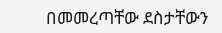በመመረጣቸው ደስታቸውን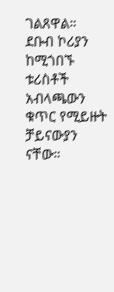ገልጸዋል።
ደቡብ ኮሪያን ከሚጎበኙ ቱሪስቶች አብላጫውን ቁጥር የሚይዙት ቻይናውያን ናቸው።